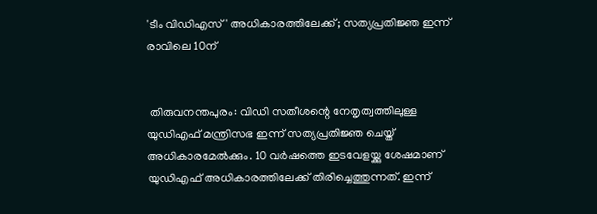'ടീം വിഡിഎസ്' അധികാരത്തിലേക്ക്; സത്യപ്രതിജ്ഞ ഇന്ന് രാവിലെ 10ന്


 തിരുവനന്തപുരം: വിഡി സതീശന്റെ നേതൃത്വത്തിലുള്ള യുഡിഎഫ് മന്ത്രിസഭ ഇന്ന് സത്യപ്രതിജ്ഞ ചെയ്ത് അധികാരമേല്‍ക്കും. 10 വര്‍ഷത്തെ ഇടവേളയ്ക്കു ശേഷമാണ് യുഡിഎഫ് അധികാരത്തിലേക്ക് തിരിച്ചെത്തുന്നത്. ഇന്ന്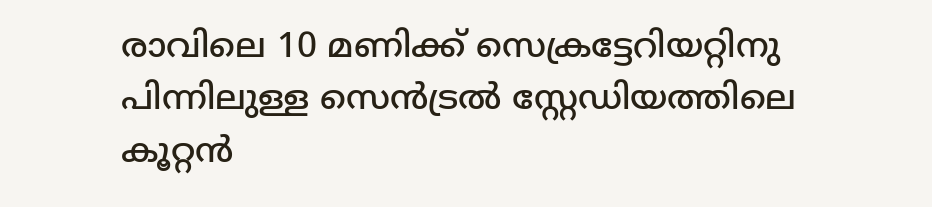രാവിലെ 10 മണിക്ക് സെക്രട്ടേറിയറ്റിനു പിന്നിലുള്ള സെന്‍ട്രല്‍ സ്റ്റേഡിയത്തിലെ കൂറ്റന്‍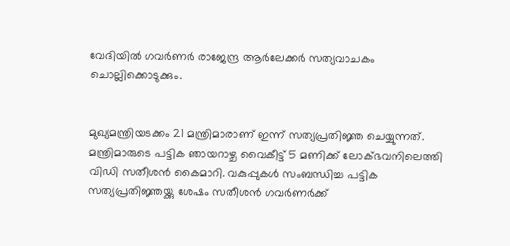വേദിയില്‍ ഗവര്‍ണര്‍ രാജേന്ദ്ര ആര്‍ലേക്കര്‍ സത്യവാചകം ചൊല്ലിക്കൊടുക്കും.


മുഖ്യമന്ത്രിയടക്കം 21 മന്ത്രിമാരാണ് ഇന്ന് സത്യപ്രതിജ്ഞ ചെയ്യുന്നത്. മന്ത്രിമാരുടെ പട്ടിക ഞായറാഴ്ച വൈകീട്ട് 5 മണിക്ക് ലോക്ഭവനിലെത്തി വിഡി സതീശന്‍ കൈമാറി. വകുപ്പുകള്‍ സംബന്ധിച്ച പട്ടിക സത്യപ്രതിജ്ഞയ്ക്കു ശേഷം സതീശന്‍ ഗവര്‍ണര്‍ക്ക്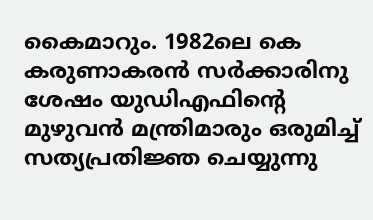കൈമാറും. 1982ലെ കെ കരുണാകരന്‍ സര്‍ക്കാരിനു ശേഷം യുഡിഎഫിന്റെ മുഴുവന്‍ മന്ത്രിമാരും ഒരുമിച്ച് സത്യപ്രതിജ്ഞ ചെയ്യുന്നു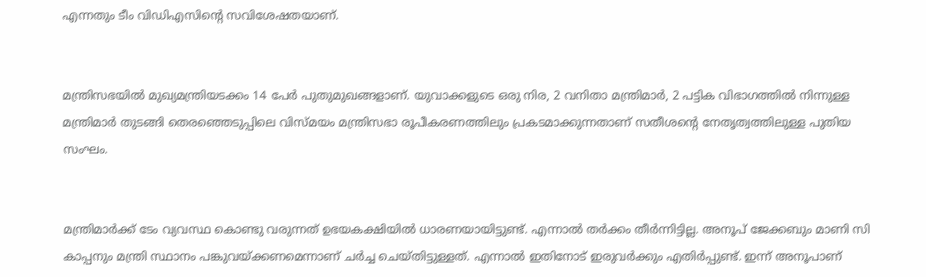എന്നതും ടീം വിഡിഎസിന്റെ സവിശേഷതയാണ്.


മന്ത്രിസഭയില്‍ മുഖ്യമന്ത്രിയടക്കം 14 പേര്‍ പുതുമുഖങ്ങളാണ്. യുവാക്കളുടെ ഒരു നിര, 2 വനിതാ മന്ത്രിമാര്‍, 2 പട്ടിക വിഭാഗത്തില്‍ നിന്നുള്ള മന്ത്രിമാര്‍ തുടങ്ങി തെരഞ്ഞെടുപ്പിലെ വിസ്മയം മന്ത്രിസഭാ രൂപീകരണത്തിലും പ്രകടമാക്കുന്നതാണ് സതീശന്റെ നേതൃത്വത്തിലുള്ള പുതിയ സംഘം.


മന്ത്രിമാര്‍ക്ക് ടേം വ്യവസ്ഥ കൊണ്ടു വരുന്നത് ഉഭയകക്ഷിയില്‍ ധാരണയായിട്ടുണ്ട്. എന്നാല്‍ തര്‍ക്കം തീര്‍ന്നിട്ടില്ല. അനൂപ് ജേക്കബും മാണി സി കാപ്പനും മന്ത്രി സ്ഥാനം പങ്കുവയ്ക്കണമെന്നാണ് ചര്‍ച്ച ചെയ്തിട്ടുള്ളത്. എന്നാല്‍ ഇതിനോട് ഇരുവര്‍ക്കും എതിര്‍പ്പുണ്ട്. ഇന്ന് അനൂപാണ്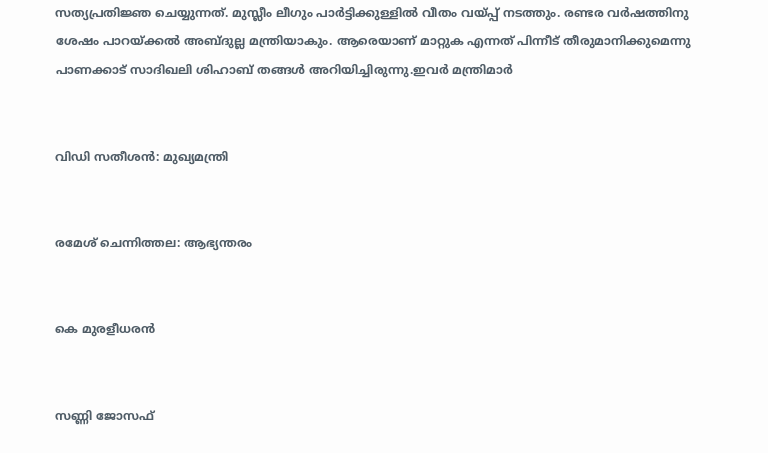സത്യപ്രതിജ്ഞ ചെയ്യുന്നത്. മുസ്ലീം ലീഗും പാര്‍ട്ടിക്കുള്ളില്‍ വീതം വയ്പ്പ് നടത്തും. രണ്ടര വര്‍ഷത്തിനു ശേഷം പാറയ്ക്കല്‍ അബ്ദുല്ല മന്ത്രിയാകും. ആരെയാണ് മാറ്റുക എന്നത് പിന്നീട് തീരുമാനിക്കുമെന്നു പാണക്കാട് സാദിഖലി ശിഹാബ് തങ്ങള്‍ അറിയിച്ചിരുന്നു.ഇവര്‍ മന്ത്രിമാര്‍


വിഡി സതീശന്‍: മുഖ്യമന്ത്രി


രമേശ് ചെന്നിത്തല: ആഭ്യന്തരം


കെ മുരളീധരന്‍


സണ്ണി ജോസഫ്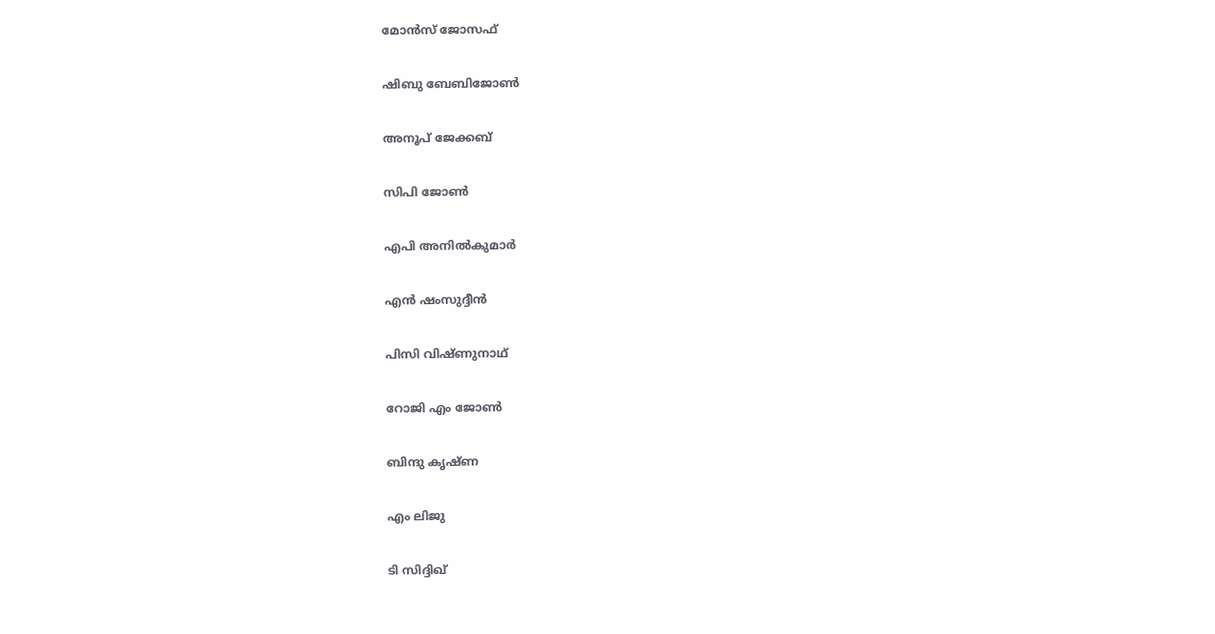മോന്‍സ് ജോസഫ്


ഷിബു ബേബിജോണ്‍


അനൂപ് ജേക്കബ്


സിപി ജോണ്‍


എപി അനില്‍കുമാര്‍


എന്‍ ഷംസുദ്ദീന്‍


പിസി വിഷ്ണുനാഥ്


റോജി എം ജോണ്‍


ബിന്ദു കൃഷ്ണ


എം ലിജു


ടി സിദ്ദിഖ്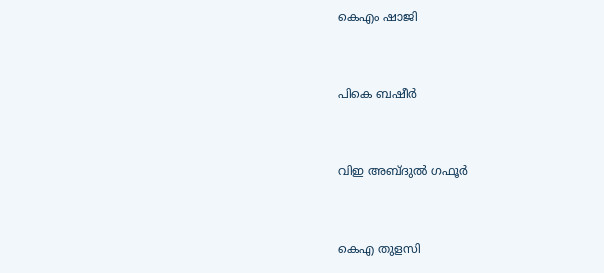കെഎം ഷാജി


പികെ ബഷീര്‍


വിഇ അബ്ദുല്‍ ഗഫൂര്‍


കെഎ തുളസി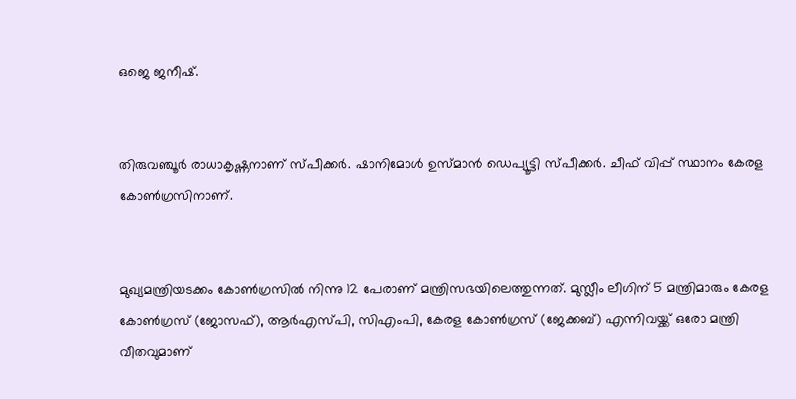ഒജെ ജനീഷ്.


തിരുവഞ്ചൂര്‍ രാധാകൃഷ്ണനാണ് സ്പീക്കര്‍. ഷാനിമോള്‍ ഉസ്മാന്‍ ഡെപ്യൂട്ടി സ്പീക്കര്‍. ചീഫ് വിപ്പ് സ്ഥാനം കേരള കോണ്‍ഗ്രസിനാണ്.


മുഖ്യമന്ത്രിയടക്കം കോണ്‍ഗ്രസില്‍ നിന്നു 12 പേരാണ് മന്ത്രിസഭയിലെത്തുന്നത്. മുസ്ലീം ലീഗിന് 5 മന്ത്രിമാരും കേരള കോണ്‍ഗ്രസ് (ജോസഫ്), ആര്‍എസ്പി, സിഎംപി, കേരള കോണ്‍ഗ്രസ് (ജേക്കബ്) എന്നിവയ്ക്ക് ഒരോ മന്ത്രി വീതവുമാണ്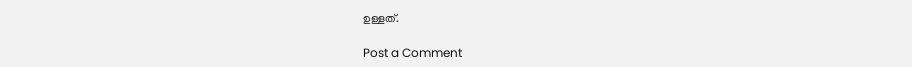ഉള്ളത്.

Post a Comment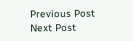Previous Post Next Post